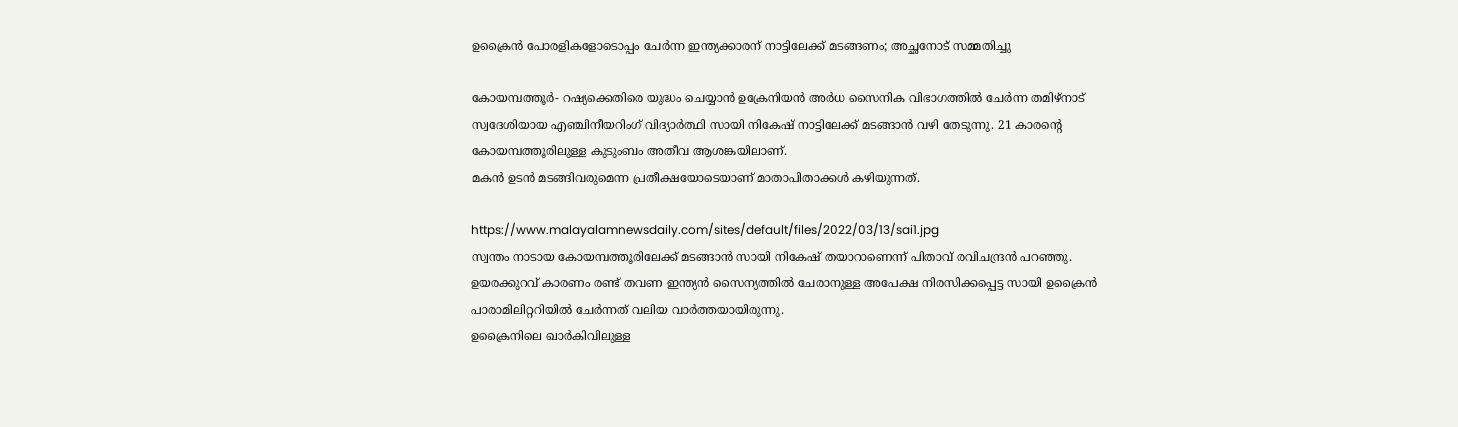ഉക്രൈന്‍ പോരളികളോടൊപ്പം ചേര്‍ന്ന ഇന്ത്യക്കാരന് നാട്ടിലേക്ക് മടങ്ങണം; അച്ഛനോട് സമ്മതിച്ചു

കോയമ്പത്തൂര്‍- റഷ്യക്കെതിരെ യുദ്ധം ചെയ്യാന്‍ ഉക്രേനിയന്‍ അര്‍ധ സൈനിക വിഭാഗത്തില്‍ ചേര്‍ന്ന തമിഴ്‌നാട് സ്വദേശിയായ എഞ്ചിനീയറിംഗ് വിദ്യാര്‍ത്ഥി സായി നികേഷ് നാട്ടിലേക്ക് മടങ്ങാന്‍ വഴി തേടുന്നു. 21 കാരന്റെ കോയമ്പത്തൂരിലുള്ള കുടുംബം അതീവ ആശങ്കയിലാണ്.
മകന്‍ ഉടന്‍ മടങ്ങിവരുമെന്ന പ്രതീക്ഷയോടെയാണ് മാതാപിതാക്കള്‍ കഴിയുന്നത്.

https://www.malayalamnewsdaily.com/sites/default/files/2022/03/13/sai1.jpg
സ്വന്തം നാടായ കോയമ്പത്തൂരിലേക്ക് മടങ്ങാന്‍ സായി നികേഷ് തയാറാണെന്ന് പിതാവ് രവിചന്ദ്രന്‍ പറഞ്ഞു. ഉയരക്കുറവ് കാരണം രണ്ട് തവണ ഇന്ത്യന്‍ സൈന്യത്തില്‍ ചേരാനുള്ള അപേക്ഷ നിരസിക്കപ്പെട്ട സായി ഉക്രൈന്‍ പാരാമിലിറ്ററിയില്‍ ചേര്‍ന്നത് വലിയ വാര്‍ത്തയായിരുന്നു.
ഉക്രൈനിലെ ഖാര്‍കിവിലുള്ള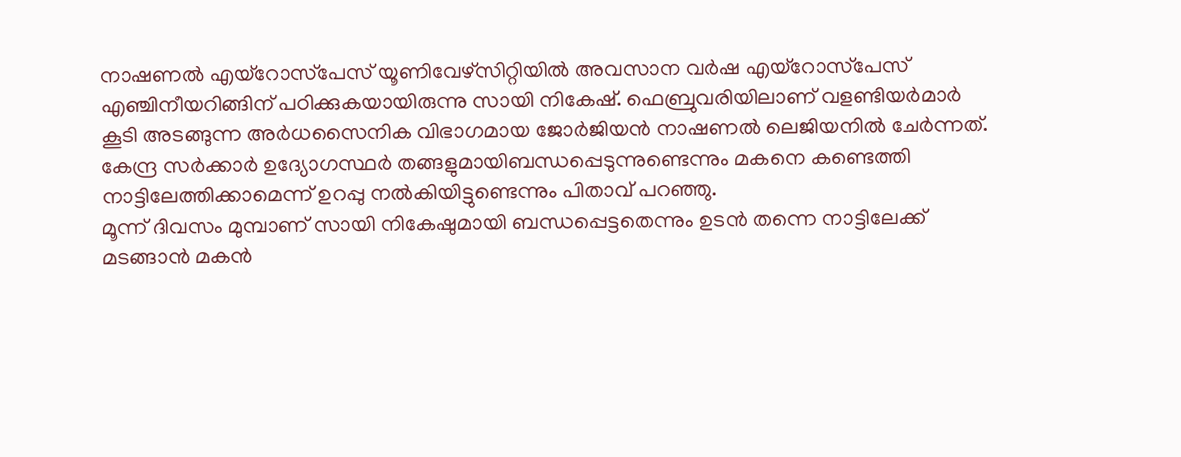നാഷണല്‍ എയ്‌റോസ്‌പേസ് യൂണിവേഴ്‌സിറ്റിയില്‍ അവസാന വര്‍ഷ എയ്‌റോസ്‌പേസ് എഞ്ചിനീയറിങ്ങിന് പഠിക്കുകയായിരുന്നു സായി നികേഷ്. ഫെബ്രുവരിയിലാണ് വളണ്ടിയര്‍മാര്‍  കൂടി അടങ്ങുന്ന അര്‍ധസൈനിക വിഭാഗമായ ജോര്‍ജിയന്‍ നാഷണല്‍ ലെജിയനില്‍ ചേര്‍ന്നത്.
കേന്ദ്ര സര്‍ക്കാര്‍ ഉദ്യോഗസ്ഥര്‍ തങ്ങളുമായിബന്ധപ്പെടുന്നുണ്ടെന്നും മകനെ കണ്ടെത്തി  നാട്ടിലേത്തിക്കാമെന്ന് ഉറപ്പു നല്‍കിയിട്ടുണ്ടെന്നും പിതാവ് പറഞ്ഞു.
മൂന്ന് ദിവസം മുമ്പാണ് സായി നികേഷുമായി ബന്ധപ്പെട്ടതെന്നും ഉടന്‍ തന്നെ നാട്ടിലേക്ക് മടങ്ങാന്‍ മകന്‍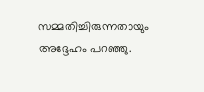സമ്മതിച്ചിരുന്നതായും അദ്ദേഹം പറഞ്ഞു.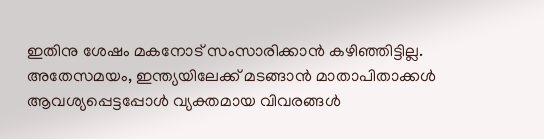ഇതിനു ശേഷം മകനോട് സംസാരിക്കാന്‍ കഴിഞ്ഞിട്ടില്ല.
അതേസമയം, ഇന്ത്യയിലേക്ക് മടങ്ങാന്‍ മാതാപിതാക്കള്‍ ആവശ്യപ്പെട്ടപ്പോള്‍ വ്യക്തമായ വിവരങ്ങള്‍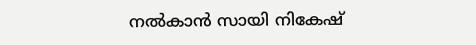നല്‍കാന്‍ സായി നികേഷ്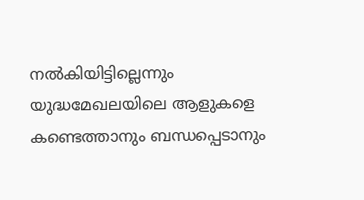നല്‍കിയിട്ടില്ലെന്നും യുദ്ധമേഖലയിലെ ആളുകളെ കണ്ടെത്താനും ബന്ധപ്പെടാനും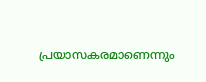പ്രയാസകരമാണെന്നും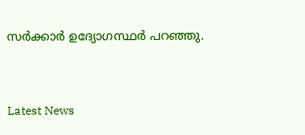സര്‍ക്കാര്‍ ഉദ്യോഗസ്ഥര്‍ പറഞ്ഞു.



Latest News